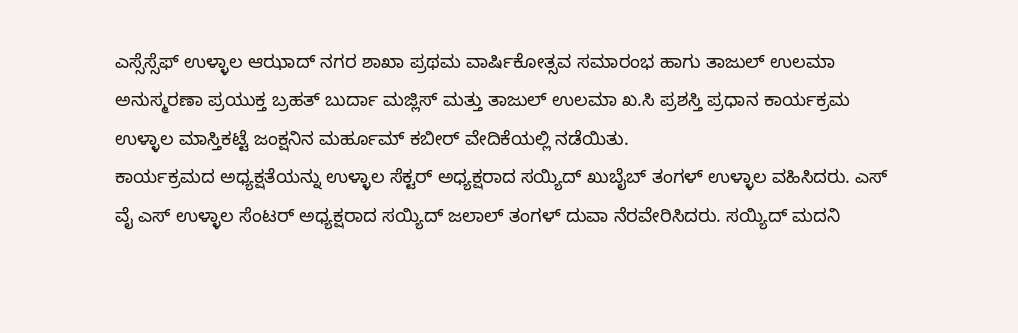ಎಸ್ಸೆಸ್ಸೆಫ್ ಉಳ್ಳಾಲ ಆಝಾದ್ ನಗರ ಶಾಖಾ ಪ್ರಥಮ ವಾರ್ಷಿಕೋತ್ಸವ ಸಮಾರಂಭ ಹಾಗು ತಾಜುಲ್ ಉಲಮಾ ಅನುಸ್ಮರಣಾ ಪ್ರಯುಕ್ತ ಬ್ರಹತ್ ಬುರ್ದಾ ಮಜ್ಲಿಸ್ ಮತ್ತು ತಾಜುಲ್ ಉಲಮಾ ಖ.ಸಿ ಪ್ರಶಸ್ತಿ ಪ್ರಧಾನ ಕಾರ್ಯಕ್ರಮ ಉಳ್ಳಾಲ ಮಾಸ್ತಿಕಟ್ಟೆ ಜಂಕ್ಷನಿನ ಮರ್ಹೂಮ್ ಕಬೀರ್ ವೇದಿಕೆಯಲ್ಲಿ ನಡೆಯಿತು.
ಕಾರ್ಯಕ್ರಮದ ಅಧ್ಯಕ್ಷತೆಯನ್ನು ಉಳ್ಳಾಲ ಸೆಕ್ಟರ್ ಅಧ್ಯಕ್ಷರಾದ ಸಯ್ಯಿದ್ ಖುಬೈಬ್ ತಂಗಳ್ ಉಳ್ಳಾಲ ವಹಿಸಿದರು. ಎಸ್ ವೈ ಎಸ್ ಉಳ್ಳಾಲ ಸೆಂಟರ್ ಅಧ್ಯಕ್ಷರಾದ ಸಯ್ಯಿದ್ ಜಲಾಲ್ ತಂಗಳ್ ದುವಾ ನೆರವೇರಿಸಿದರು. ಸಯ್ಯಿದ್ ಮದನಿ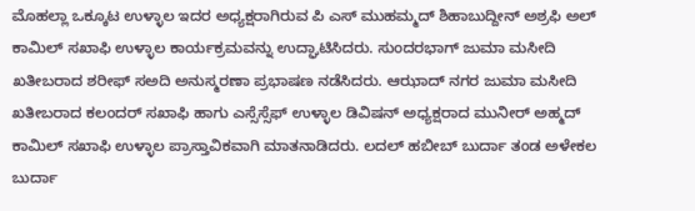ಮೊಹಲ್ಲಾ ಒಕ್ಕೂಟ ಉಳ್ಳಾಲ ಇದರ ಅಧ್ಯಕ್ಷರಾಗಿರುವ ಪಿ ಎಸ್ ಮುಹಮ್ಮದ್ ಶಿಹಾಬುದ್ದೀನ್ ಅಶ್ರಫಿ ಅಲ್ ಕಾಮಿಲ್ ಸಖಾಫಿ ಉಳ್ಳಾಲ ಕಾರ್ಯಕ್ರಮವನ್ನು ಉದ್ಘಾಟಿಸಿದರು. ಸುಂದರಭಾಗ್ ಜುಮಾ ಮಸೀದಿ ಖತೀಬರಾದ ಶರೀಫ್ ಸಅದಿ ಅನುಸ್ಮರಣಾ ಪ್ರಭಾಷಣ ನಡೆಸಿದರು. ಆಝಾದ್ ನಗರ ಜುಮಾ ಮಸೀದಿ ಖತೀಬರಾದ ಕಲಂದರ್ ಸಖಾಫಿ ಹಾಗು ಎಸ್ಸೆಸ್ಸೆಫ್ ಉಳ್ಳಾಲ ಡಿವಿಷನ್ ಅಧ್ಯಕ್ಷರಾದ ಮುನೀರ್ ಅಹ್ಮದ್ ಕಾಮಿಲ್ ಸಖಾಫಿ ಉಳ್ಳಾಲ ಪ್ರಾಸ್ತಾವಿಕವಾಗಿ ಮಾತನಾಡಿದರು. ಲದಲ್ ಹಬೀಬ್ ಬುರ್ದಾ ತಂಡ ಅಳೇಕಲ ಬುರ್ದಾ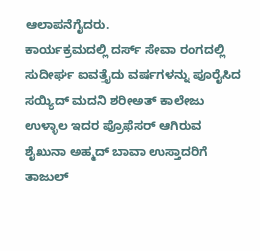ಆಲಾಪನೆಗೈದರು.
ಕಾರ್ಯಕ್ರಮದಲ್ಲಿ ದರ್ಸ್ ಸೇವಾ ರಂಗದಲ್ಲಿ ಸುದೀರ್ಘ ಐವತ್ತೈದು ವರ್ಷಗಳನ್ನು ಪೂರೈಸಿದ ಸಯ್ಯಿದ್ ಮದನಿ ಶರೀಅತ್ ಕಾಲೇಜು ಉಳ್ಳಾಲ ಇದರ ಪ್ರೊಫೆಸರ್ ಆಗಿರುವ ಶೈಖುನಾ ಅಹ್ಮದ್ ಬಾವಾ ಉಸ್ತಾದರಿಗೆ ತಾಜುಲ್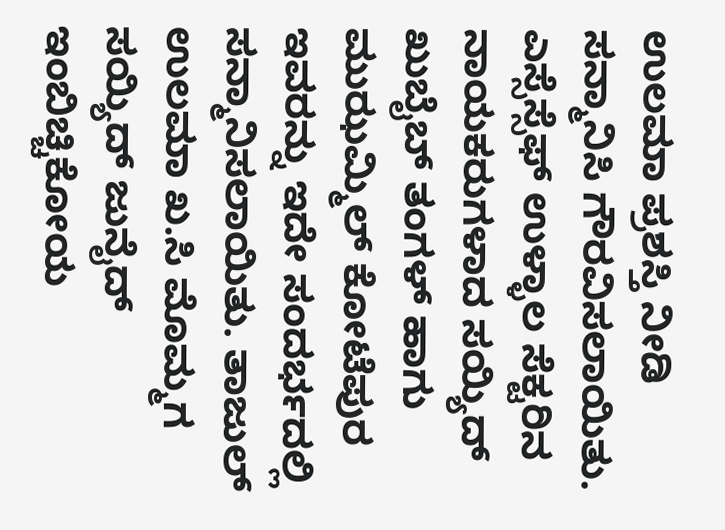ಉಲಮಾ ಪ್ರಶಸ್ತಿ ನೀಡಿ ಸನ್ಮಾನಿಸಿ ಗೌರವಿಸಲಾಯಿತು. ಎಸ್ಸೆಸ್ಸೆಫ್ ಉಳ್ಳಾಲ ಸೆಕ್ಟರಿನ ನಾಯಕರುಗಳಾದ ಸಯ್ಯಿದ್ ಖುಬೈಬ್ ತಂಗಳ್ ಹಾಗು ಮುಝಮ್ಮಿಲ್ ಕೋಟೆಪುರ ಇವರನ್ನು ಇದೇ ಸಂದರ್ಭದಲ್ಲಿ ಸನ್ಮಾನಿಸಲಾಯಿತು. ತಾಜುಲ್ ಉಲಮಾ ಖ.ಸಿ ಮೊಮ್ಮಗ ಸಯ್ಯಿದ್ ಜುನೈದ್ ಇಂಬಿಚ್ಚಿಕೋಯ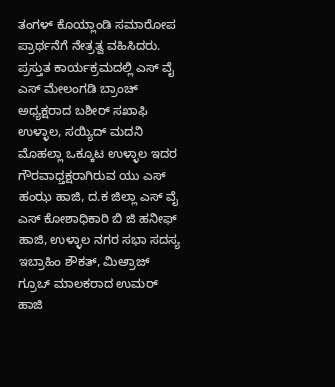ತಂಗಳ್ ಕೊಯ್ಲಾಂಡಿ ಸಮಾರೋಪ ಪ್ರಾರ್ಥನೆಗೆ ನೇತ್ರತ್ವ ವಹಿಸಿದರು.
ಪ್ರಸ್ತುತ ಕಾರ್ಯಕ್ರಮದಲ್ಲಿ ಎಸ್ ವೈ ಎಸ್ ಮೇಲಂಗಡಿ ಬ್ರಾಂಚ್ ಅಧ್ಯಕ್ಷರಾದ ಬಶೀರ್ ಸಖಾಫಿ ಉಳ್ಳಾಲ, ಸಯ್ಯಿದ್ ಮದನಿ ಮೊಹಲ್ಲಾ ಒಕ್ಕೂಟ ಉಳ್ಳಾಲ ಇದರ ಗೌರವಾಧ್ತಕ್ಷರಾಗಿರುವ ಯು ಎಸ್ ಹಂಝ ಹಾಜಿ, ದ.ಕ ಜಿಲ್ಲಾ ಎಸ್ ವೈ ಎಸ್ ಕೋಶಾಧಿಕಾರಿ ಬಿ ಜಿ ಹನೀಫ್ ಹಾಜಿ, ಉಳ್ಳಾಲ ನಗರ ಸಭಾ ಸದಸ್ಯ ಇಬ್ರಾಹಿಂ ಶೌಕತ್, ಮಿಅ್ರಾಜ್ ಗ್ರೂಒ್ ಮಾಲಕರಾದ ಉಮರ್ ಹಾಜಿ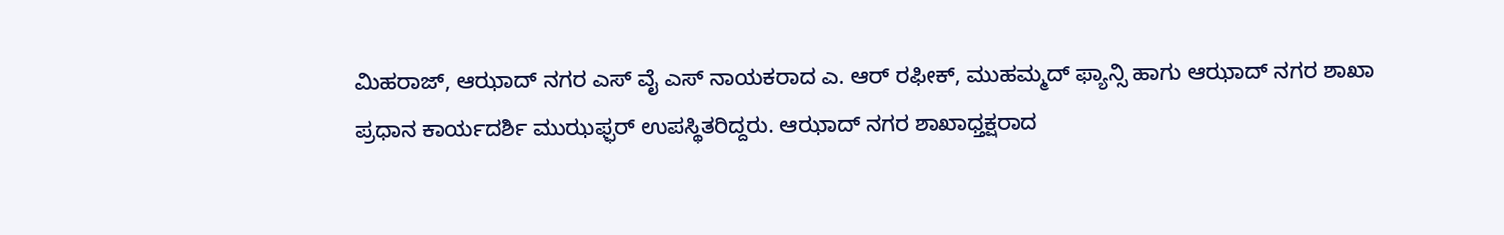ಮಿಹರಾಜ್, ಆಝಾದ್ ನಗರ ಎಸ್ ವೈ ಎಸ್ ನಾಯಕರಾದ ಎ. ಆರ್ ರಫೀಕ್, ಮುಹಮ್ಮದ್ ಫ್ಯಾನ್ಸಿ ಹಾಗು ಆಝಾದ್ ನಗರ ಶಾಖಾ ಪ್ರಧಾನ ಕಾರ್ಯದರ್ಶಿ ಮುಝಫ್ಫರ್ ಉಪಸ್ಥಿತರಿದ್ದರು. ಆಝಾದ್ ನಗರ ಶಾಖಾಧ್ತಕ್ಷರಾದ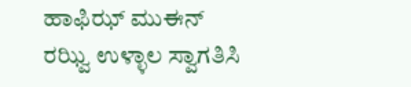ಹಾಫಿಝ್ ಮುಈನ್ ರಝ್ವಿ ಉಳ್ಳಾಲ ಸ್ವಾಗತಿಸಿ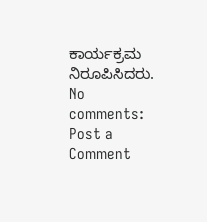ಕಾರ್ಯಕ್ರಮ ನಿರೂಪಿಸಿದರು.
No comments:
Post a Comment